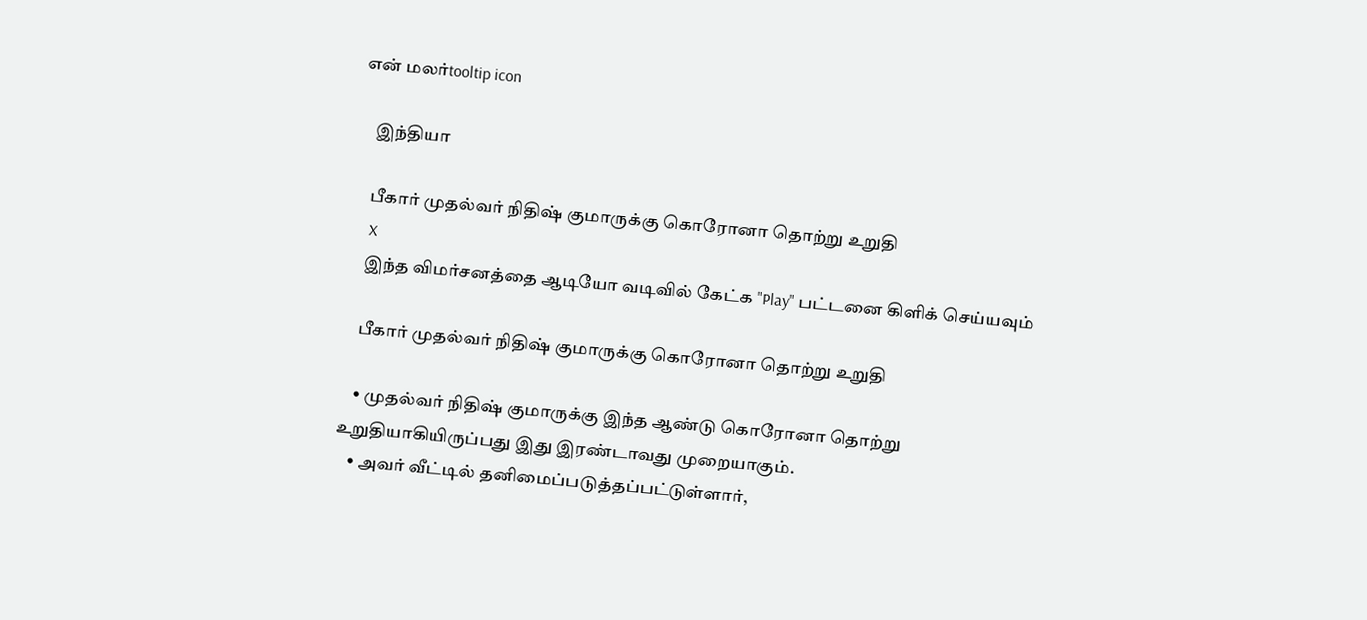என் மலர்tooltip icon

    இந்தியா

    பீகார் முதல்வர் நிதிஷ் குமாருக்கு கொரோனா தொற்று உறுதி
    X
    இந்த விமர்சனத்தை ஆடியோ வடிவில் கேட்க "Play" பட்டனை கிளிக் செய்யவும்

    பீகார் முதல்வர் நிதிஷ் குமாருக்கு கொரோனா தொற்று உறுதி

    • முதல்வர் நிதிஷ் குமாருக்கு இந்த ஆண்டு கொரோனா தொற்று உறுதியாகியிருப்பது இது இரண்டாவது முறையாகும்.
    • அவர் வீட்டில் தனிமைப்படுத்தப்பட்டுள்ளார்,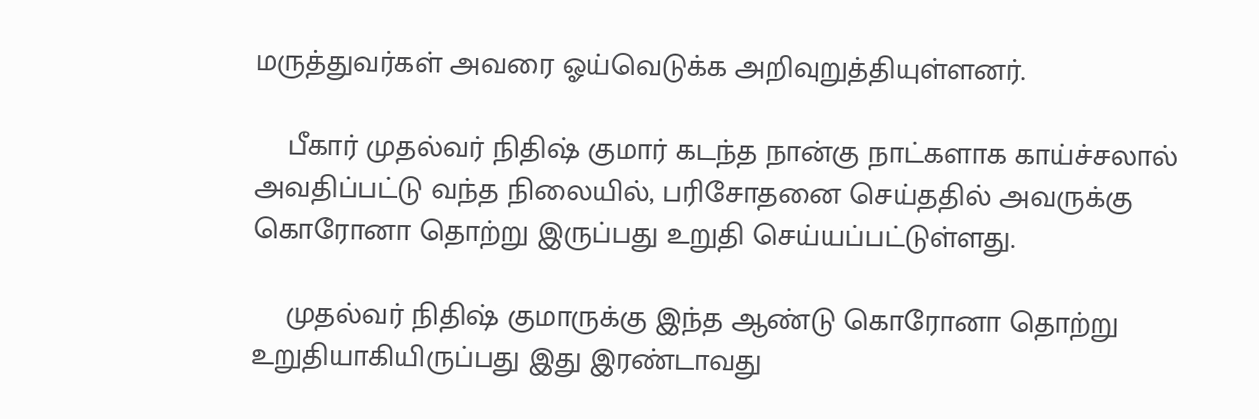மருத்துவர்கள் அவரை ஓய்வெடுக்க அறிவுறுத்தியுள்ளனர்.

    பீகார் முதல்வர் நிதிஷ் குமார் கடந்த நான்கு நாட்களாக காய்ச்சலால் அவதிப்பட்டு வந்த நிலையில், பரிசோதனை செய்ததில் அவருக்கு கொரோனா தொற்று இருப்பது உறுதி செய்யப்பட்டுள்ளது.

    முதல்வர் நிதிஷ் குமாருக்கு இந்த ஆண்டு கொரோனா தொற்று உறுதியாகியிருப்பது இது இரண்டாவது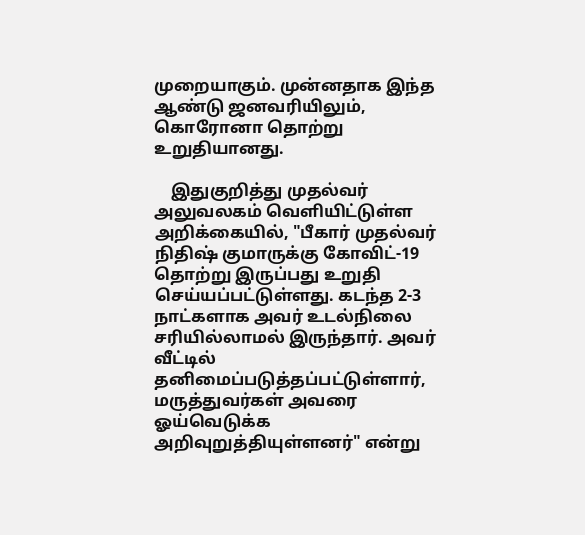முறையாகும். முன்னதாக இந்த ஆண்டு ஜனவரியிலும், கொரோனா தொற்று உறுதியானது.

    இதுகுறித்து முதல்வர் அலுவலகம் வெளியிட்டுள்ள அறிக்கையில், "பீகார் முதல்வர் நிதிஷ் குமாருக்கு கோவிட்-19 தொற்று இருப்பது உறுதி செய்யப்பட்டுள்ளது. கடந்த 2-3 நாட்களாக அவர் உடல்நிலை சரியில்லாமல் இருந்தார். அவர் வீட்டில் தனிமைப்படுத்தப்பட்டுள்ளார், மருத்துவர்கள் அவரை ஓய்வெடுக்க அறிவுறுத்தியுள்ளனர்" என்று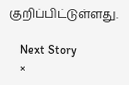குறிப்பிட்டுள்ளது.

    Next Story
    ×